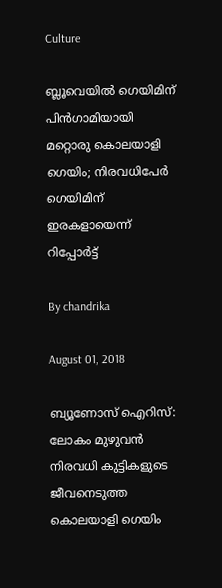Culture

ബ്ലൂവെയില്‍ ഗെയിമിന് പിന്‍ഗാമിയായി മറ്റൊരു കൊലയാളി ഗെയിം; നിരവധിപേര്‍ ഗെയിമിന് ഇരകളായെന്ന് റിപ്പോര്‍ട്ട്

By chandrika

August 01, 2018

ബ്യൂണോസ് ഐറിസ്: ലോകം മുഴുവന്‍ നിരവധി കുട്ടികളുടെ ജീവനെടുത്ത കൊലയാളി ഗെയിം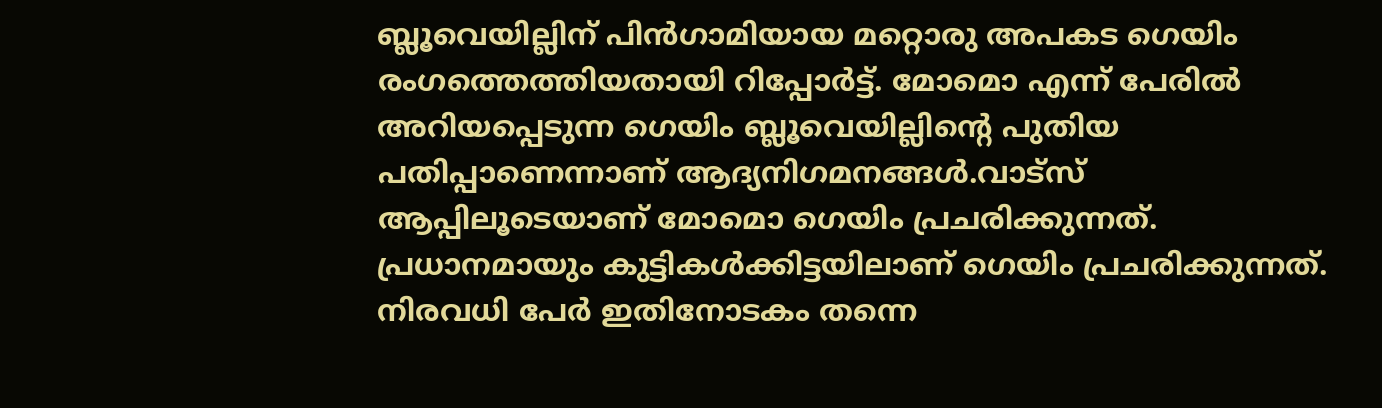ബ്ലൂവെയില്ലിന് പിന്‍ഗാമിയായ മറ്റൊരു അപകട ഗെയിം രംഗത്തെത്തിയതായി റിപ്പോര്‍ട്ട്. മോമൊ എന്ന് പേരില്‍ അറിയപ്പെടുന്ന ഗെയിം ബ്ലൂവെയില്ലിന്റെ പുതിയ പതിപ്പാണെന്നാണ് ആദ്യനിഗമനങ്ങള്‍.വാട്‌സ് ആപ്പിലൂടെയാണ് മോമൊ ഗെയിം പ്രചരിക്കുന്നത്. പ്രധാനമായും കുട്ടികള്‍ക്കിട്ടയിലാണ് ഗെയിം പ്രചരിക്കുന്നത്. നിരവധി പേര്‍ ഇതിനോടകം തന്നെ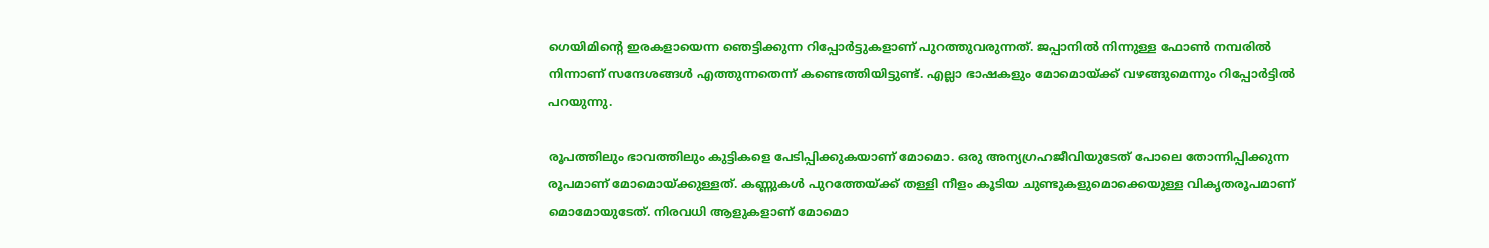ഗെയിമിന്റെ ഇരകളായെന്ന ഞെട്ടിക്കുന്ന റിപ്പോര്‍ട്ടുകളാണ് പുറത്തുവരുന്നത്. ജപ്പാനില്‍ നിന്നുള്ള ഫോണ്‍ നമ്പരില്‍ നിന്നാണ് സന്ദേശങ്ങള്‍ എത്തുന്നതെന്ന് കണ്ടെത്തിയിട്ടുണ്ട്. എല്ലാ ഭാഷകളും മോമൊയ്ക്ക് വഴങ്ങുമെന്നും റിപ്പോര്‍ട്ടില്‍ പറയുന്നു.

രൂപത്തിലും ഭാവത്തിലും കുട്ടികളെ പേടിപ്പിക്കുകയാണ് മോമൊ. ഒരു അന്യഗ്രഹജീവിയുടേത് പോലെ തോന്നിപ്പിക്കുന്ന രൂപമാണ് മോമൊയ്ക്കുള്ളത്. കണ്ണുകള്‍ പുറത്തേയ്ക്ക് തള്ളി നീളം കൂടിയ ചുണ്ടുകളുമൊക്കെയുള്ള വികൃതരൂപമാണ് മൊമോയുടേത്. നിരവധി ആളുകളാണ് മോമൊ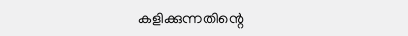കളിക്കുന്നതിന്റെ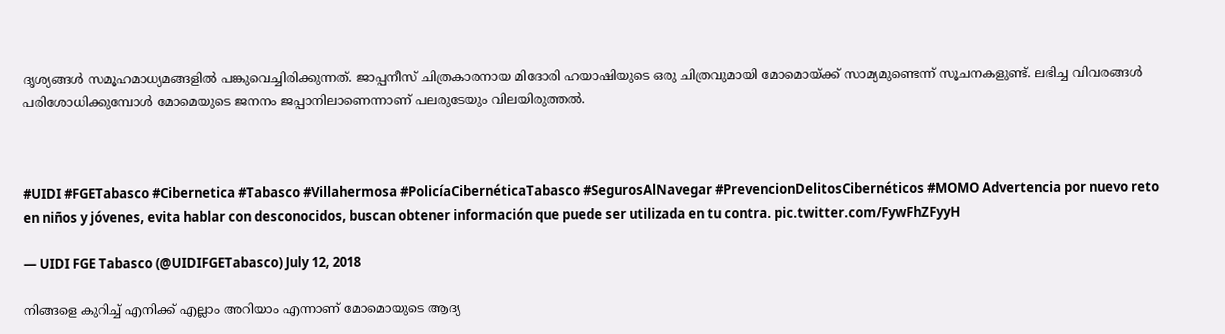ദൃശ്യങ്ങള്‍ സമൂഹമാധ്യമങ്ങളില്‍ പങ്കുവെച്ചിരിക്കുന്നത്. ജാപ്പനീസ് ചിത്രകാരനായ മിദോരി ഹയാഷിയുടെ ഒരു ചിത്രവുമായി മോമൊയ്ക്ക് സാമ്യമുണ്ടെന്ന് സൂചനകളുണ്ട്. ലഭിച്ച വിവരങ്ങള്‍ പരിശോധിക്കുമ്പോള്‍ മോമെയുടെ ജനനം ജപ്പാനിലാണെന്നാണ് പലരുടേയും വിലയിരുത്തല്‍.



#UIDI #FGETabasco #Cibernetica #Tabasco #Villahermosa #PolicíaCibernéticaTabasco #SegurosAlNavegar #PrevencionDelitosCibernéticos #MOMO Advertencia por nuevo reto en niños y jóvenes, evita hablar con desconocidos, buscan obtener información que puede ser utilizada en tu contra. pic.twitter.com/FywFhZFyyH

— UIDI FGE Tabasco (@UIDIFGETabasco) July 12, 2018

നിങ്ങളെ കുറിച്ച് എനിക്ക് എല്ലാം അറിയാം എന്നാണ് മോമൊയുടെ ആദ്യ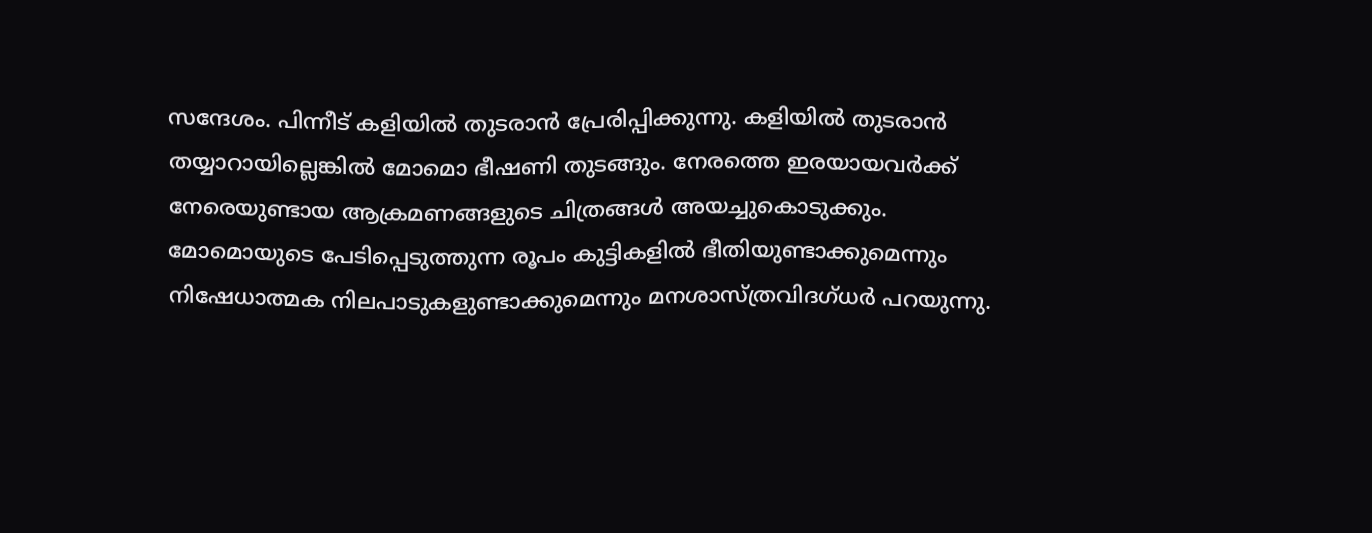സന്ദേശം. പിന്നീട് കളിയില്‍ തുടരാന്‍ പ്രേരിപ്പിക്കുന്നു. കളിയില്‍ തുടരാന്‍ തയ്യാറായില്ലെങ്കില്‍ മോമൊ ഭീഷണി തുടങ്ങും. നേരത്തെ ഇരയായവര്‍ക്ക് നേരെയുണ്ടായ ആക്രമണങ്ങളുടെ ചിത്രങ്ങള്‍ അയച്ചുകൊടുക്കും. മോമൊയുടെ പേടിപ്പെടുത്തുന്ന രൂപം കുട്ടികളില്‍ ഭീതിയുണ്ടാക്കുമെന്നും നിഷേധാത്മക നിലപാടുകളുണ്ടാക്കുമെന്നും മനശാസ്ത്രവിദഗ്ധര്‍ പറയുന്നു.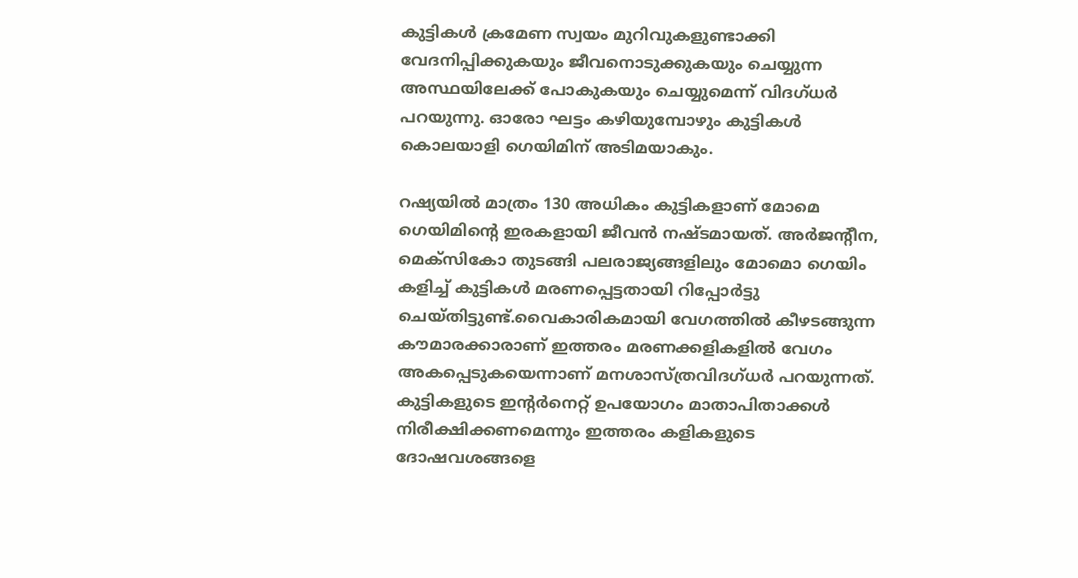കുട്ടികള്‍ ക്രമേണ സ്വയം മുറിവുകളുണ്ടാക്കി വേദനിപ്പിക്കുകയും ജീവനൊടുക്കുകയും ചെയ്യുന്ന അസ്ഥയിലേക്ക് പോകുകയും ചെയ്യുമെന്ന് വിദഗ്ധര്‍ പറയുന്നു. ഓരോ ഘട്ടം കഴിയുമ്പോഴും കുട്ടികള്‍ കൊലയാളി ഗെയിമിന് അടിമയാകും.

റഷ്യയില്‍ മാത്രം 130 അധികം കുട്ടികളാണ് മോമെ ഗെയിമിന്റെ ഇരകളായി ജീവന്‍ നഷ്ടമായത്. അര്‍ജന്റീന, മെക്‌സികോ തുടങ്ങി പലരാജ്യങ്ങളിലും മോമൊ ഗെയിം കളിച്ച് കുട്ടികള്‍ മരണപ്പെട്ടതായി റിപ്പോര്‍ട്ടു ചെയ്തിട്ടുണ്ട്.വൈകാരികമായി വേഗത്തില്‍ കീഴടങ്ങുന്ന കൗമാരക്കാരാണ് ഇത്തരം മരണക്കളികളില്‍ വേഗം അകപ്പെടുകയെന്നാണ് മനശാസ്ത്രവിദഗ്ധര്‍ പറയുന്നത്. കുട്ടികളുടെ ഇന്റര്‍നെറ്റ് ഉപയോഗം മാതാപിതാക്കള്‍ നിരീക്ഷിക്കണമെന്നും ഇത്തരം കളികളുടെ ദോഷവശങ്ങളെ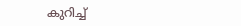കുറിച്ച്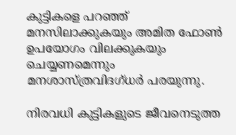കുട്ടികളെ പറഞ്ഞ് മനസിലാക്കുകയും അമിത ഫോണ്‍ ഉപയോഗം വിലക്കുകയും ചെയ്യണമെന്നും മനശാസ്ത്രവിദഗ്ധര്‍ പരയുന്നു.

നിരവധി കുട്ടികളുടെ ജീവനെടുത്ത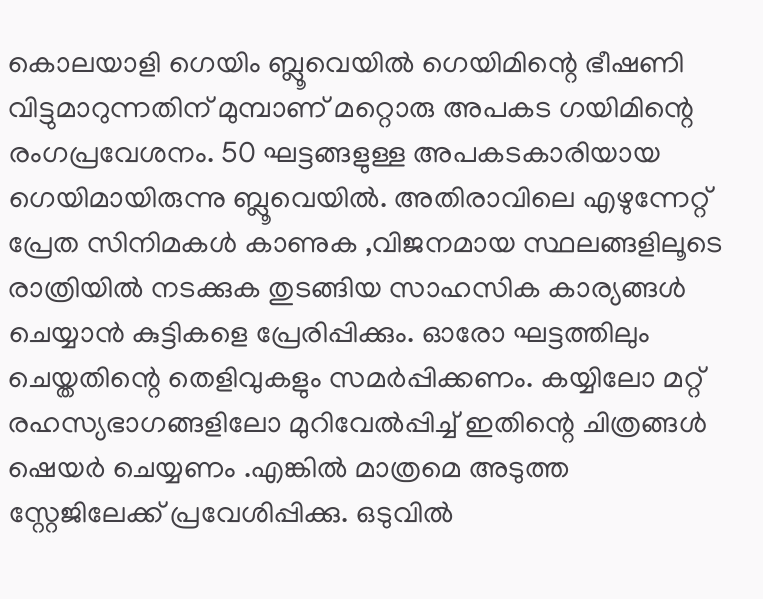കൊലയാളി ഗെയിം ബ്ലൂവെയില്‍ ഗെയിമിന്റെ ഭീഷണി വിട്ടുമാറുന്നതിന് മുമ്പാണ് മറ്റൊരു അപകട ഗയിമിന്റെ രംഗപ്രവേശനം. 50 ഘട്ടങ്ങളുള്ള അപകടകാരിയായ ഗെയിമായിരുന്നു ബ്ലൂവെയില്‍. അതിരാവിലെ എഴുന്നേറ്റ് പ്രേത സിനിമകള്‍ കാണുക ,വിജനമായ സ്ഥലങ്ങളിലൂടെ രാത്രിയില്‍ നടക്കുക തുടങ്ങിയ സാഹസിക കാര്യങ്ങള്‍ ചെയ്യാന്‍ കുട്ടികളെ പ്രേരിപ്പിക്കും. ഓരോ ഘട്ടത്തിലും ചെയ്തതിന്റെ തെളിവുകളും സമര്‍പ്പിക്കണം. കയ്യിലോ മറ്റ് രഹസ്യഭാഗങ്ങളിലോ മുറിവേല്‍പ്പിച്ച് ഇതിന്റെ ചിത്രങ്ങള്‍ ഷെയര്‍ ചെയ്യണം .എങ്കില്‍ മാത്രമെ അടുത്ത സ്റ്റേജിലേക്ക് പ്രവേശിപ്പിക്കു. ഒടുവില്‍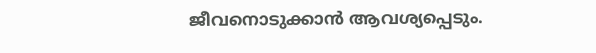ജീവനൊടുക്കാന്‍ ആവശ്യപ്പെടും.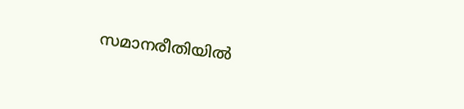സമാനരീതിയില്‍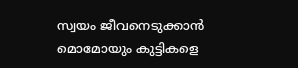സ്വയം ജീവനെടുക്കാന്‍ മൊമോയും കുട്ടികളെ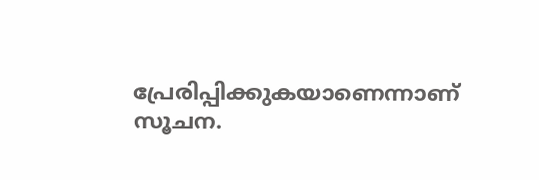പ്രേരിപ്പിക്കുകയാണെന്നാണ് സൂചന.